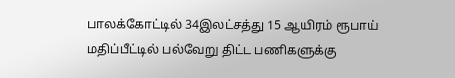பாலக்கோட்டில் 34இலட்சத்து 15 ஆயிரம் ரூபாய் மதிப்பீட்டில் பல்வேறு திட்ட பணிகளுக்கு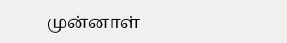முன்னாள்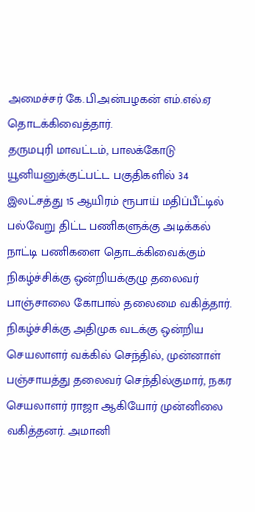அமைச்சர் கே.பி.அன்பழகன் எம்.எல்.ஏ தொடக்கிவைத்தார்.
தருமபுரி மாவட்டம், பாலக்கோடு யூனியனுக்குட்பட்ட பகுதிகளில் 34 இலட்சத்து 15 ஆயிரம் ரூபாய் மதிப்பீட்டில் பல்வேறு திட்ட பணிகளுக்கு அடிக்கல் நாட்டி பணிகளை தொடக்கிவைக்கும் நிகழ்ச்சிக்கு ஒன்றியக்குழு தலைவர் பாஞ்சாலை கோபால் தலைமை வகித்தார்.
நிகழ்ச்சிக்கு அதிமுக வடக்கு ஒன்றிய செயலாளர் வக்கில் செந்தில், முன்னாள் பஞ்சாயத்து தலைவர் செந்தில்குமார், நகர செயலாளர் ராஜா ஆகியோர் முன்னிலை வகித்தனர். அமானி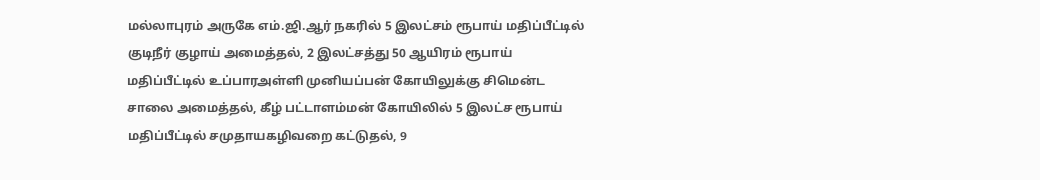மல்லாபுரம் அருகே எம்.ஜி.ஆர் நகரில் 5 இலட்சம் ரூபாய் மதிப்பீட்டில் குடிநீர் குழாய் அமைத்தல், 2 இலட்சத்து 50 ஆயிரம் ரூபாய் மதிப்பீட்டில் உப்பாரஅள்ளி முனியப்பன் கோயிலுக்கு சிமென்ட சாலை அமைத்தல், கீழ் பட்டாளம்மன் கோயிலில் 5 இலட்ச ரூபாய் மதிப்பீட்டில் சமுதாயகழிவறை கட்டுதல், 9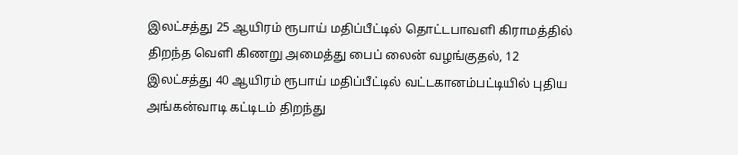இலட்சத்து 25 ஆயிரம் ரூபாய் மதிப்பீட்டில் தொட்டபாவளி கிராமத்தில் திறந்த வெளி கிணறு அமைத்து பைப் லைன் வழங்குதல், 12 இலட்சத்து 40 ஆயிரம் ரூபாய் மதிப்பீட்டில் வட்டகானம்பட்டியில் புதிய அங்கன்வாடி கட்டிடம் திறந்து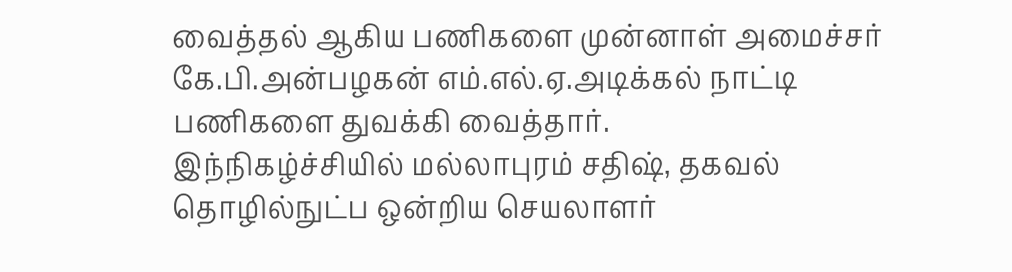வைத்தல் ஆகிய பணிகளை முன்னாள் அமைச்சர் கே.பி.அன்பழகன் எம்.எல்.ஏ.அடிக்கல் நாட்டி பணிகளை துவக்கி வைத்தார்.
இந்நிகழ்ச்சியில் மல்லாபுரம் சதிஷ், தகவல் தொழில்நுட்ப ஒன்றிய செயலாளர்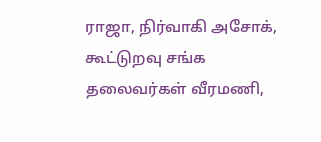ராஜா, நிர்வாகி அசோக், கூட்டுறவு சங்க தலைவர்கள் வீரமணி,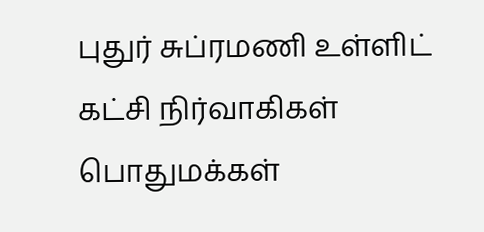புதுர் சுப்ரமணி உள்ளிட் கட்சி நிர்வாகிகள் பொதுமக்கள்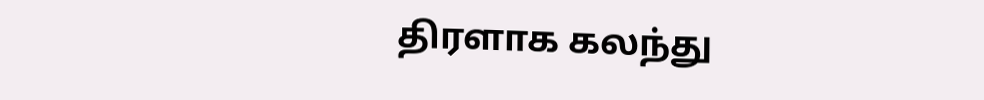திரளாக கலந்து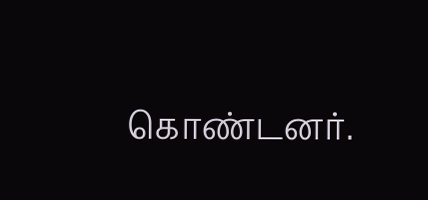கொண்டனர்.